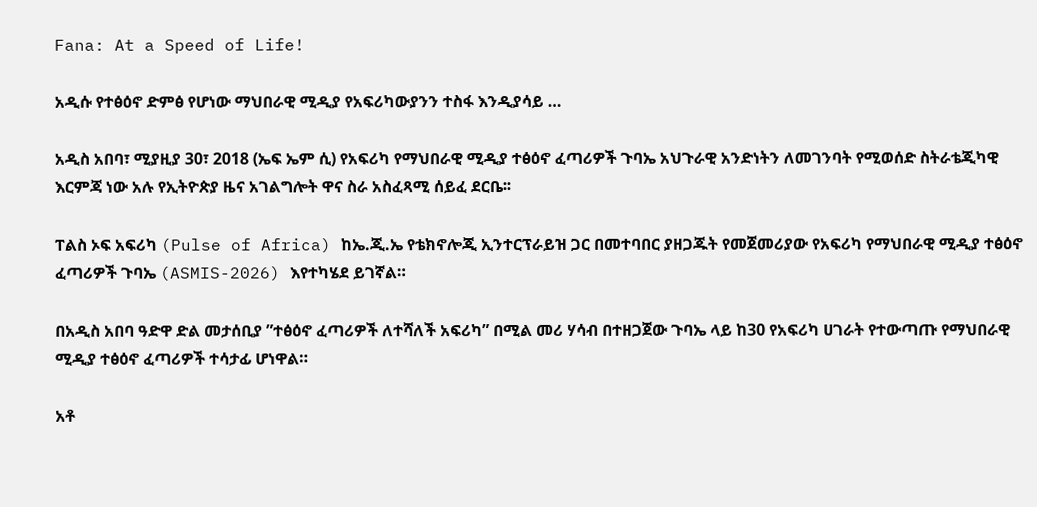Fana: At a Speed of Life!

አዲሱ የተፅዕኖ ድምፅ የሆነው ማህበራዊ ሚዲያ የአፍሪካውያንን ተስፋ እንዲያሳይ …

አዲስ አበባ፣ ሚያዚያ 30፣ 2018 (ኤፍ ኤም ሲ) የአፍሪካ የማህበራዊ ሚዲያ ተፅዕኖ ፈጣሪዎች ጉባኤ አህጉራዊ አንድነትን ለመገንባት የሚወሰድ ስትራቴጂካዊ እርምጃ ነው አሉ የኢትዮጵያ ዜና አገልግሎት ዋና ስራ አስፈጻሚ ሰይፈ ደርቤ፡፡

ፐልስ ኦፍ አፍሪካ (Pulse of Africa) ከኤ.ጂ.ኤ የቴክኖሎጂ ኢንተርፕራይዝ ጋር በመተባበር ያዘጋጁት የመጀመሪያው የአፍሪካ የማህበራዊ ሚዲያ ተፅዕኖ ፈጣሪዎች ጉባኤ (ASMIS-2026) እየተካሄደ ይገኛል።

በአዲስ አበባ ዓድዋ ድል መታሰቢያ ”ተፅዕኖ ፈጣሪዎች ለተሻለች አፍሪካ” በሚል መሪ ሃሳብ በተዘጋጀው ጉባኤ ላይ ከ30 የአፍሪካ ሀገራት የተውጣጡ የማህበራዊ ሚዲያ ተፅዕኖ ፈጣሪዎች ተሳታፊ ሆነዋል።

አቶ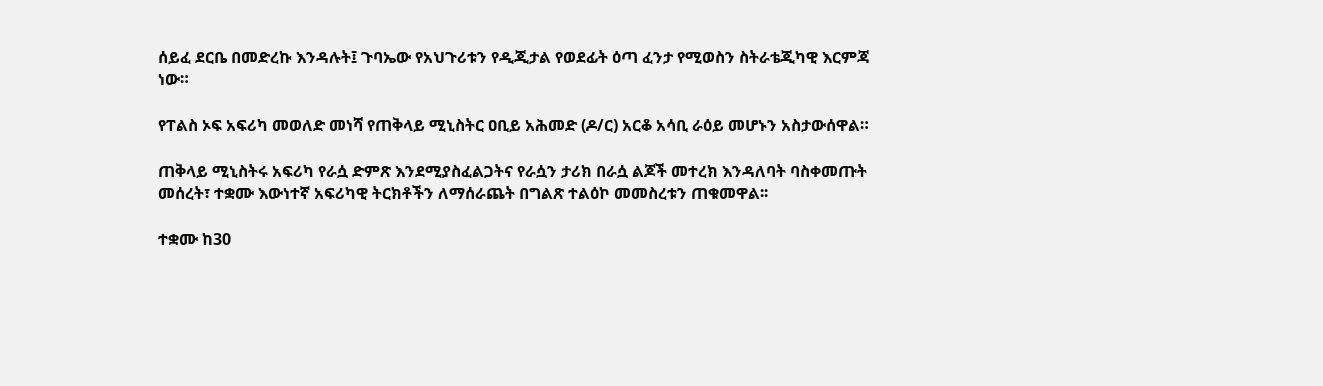ሰይፈ ደርቤ በመድረኩ እንዳሉት፤ ጉባኤው የአህጉሪቱን የዲጂታል የወደፊት ዕጣ ፈንታ የሚወስን ስትራቴጂካዊ እርምጃ ነው።

የፐልስ ኦፍ አፍሪካ መወለድ መነሻ የጠቅላይ ሚኒስትር ዐቢይ አሕመድ (ዶ/ር) አርቆ አሳቢ ራዕይ መሆኑን አስታውሰዋል።

ጠቅላይ ሚኒስትሩ አፍሪካ የራሷ ድምጽ እንደሚያስፈልጋትና የራሷን ታሪክ በራሷ ልጆች መተረክ እንዳለባት ባስቀመጡት መሰረት፣ ተቋሙ እውነተኛ አፍሪካዊ ትርክቶችን ለማሰራጨት በግልጽ ተልዕኮ መመስረቱን ጠቁመዋል፡፡

ተቋሙ ከ30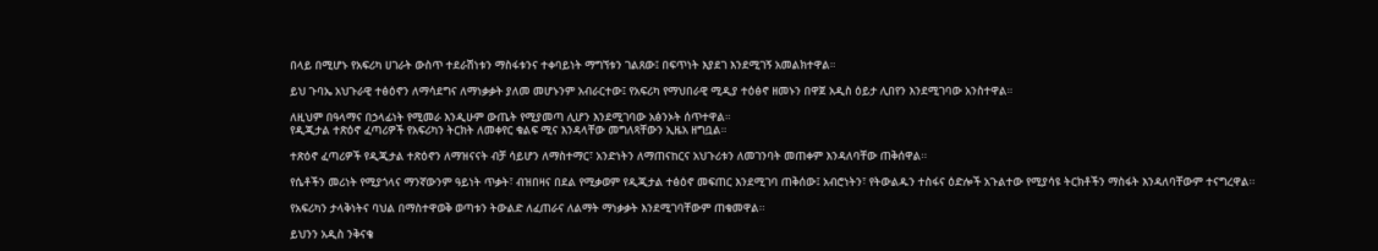በላይ በሚሆኑ የአፍሪካ ሀገራት ውስጥ ተደራሽነቱን ማስፋቱንና ተቀባይነት ማግኘቱን ገልጸው፤ በፍጥነት እያደገ እንደሚገኝ አመልክተዋል።

ይህ ጉባኤ አህጉራዊ ተፅዕኖን ለማሳደግና ለማነቃቃት ያለመ መሆኑንም አብራርተው፤ የአፍሪካ የማህበራዊ ሚዲያ ተዕፅኖ ዘመኑን በዋጀ አዲስ ዕይታ ሊበየን እንደሚገባው አንስተዋል።

ለዚህም በዓላማና በኃላፊነት የሚመራ እንዲሁም ውጤት የሚያመጣ ሊሆን እንደሚገባው አፅንኦት ሰጥተዋል።
የዲጂታል ተጽዕኖ ፈጣሪዎች የአፍሪካን ትርክት ለመቀየር ቁልፍ ሚና እንዳላቸው መግለጻቸውን ኢዜአ ዘግቧል።

ተጽዕኖ ፈጣሪዎች የዲጂታል ተጽዕኖን ለማዝናናት ብቻ ሳይሆን ለማስተማር፣ አንድነትን ለማጠናከርና አህጉሪቱን ለመገንባት መጠቀም እንዳለባቸው ጠቅሰዋል፡፡

የሴቶችን መሪነት የሚያጎላና ማንኛውንም ዓይነት ጥቃት፣ ብዝበዛና በደል የሚቃወም የዲጂታል ተፅዕኖ መፍጠር እንደሚገባ ጠቅሰው፤ አብሮነትን፣ የትውልዱን ተስፋና ዕድሎች አጉልተው የሚያሳዩ ትርክቶችን ማስፋት እንዳለባቸውም ተናግረዋል፡፡

የአፍሪካን ታላቅነትና ባህል በማስተዋወቅ ወጣቱን ትውልድ ለፈጠራና ለልማት ማነቃቃት እንደሚገባቸውም ጠቁመዋል፡፡

ይህንን አዲስ ንቅናቄ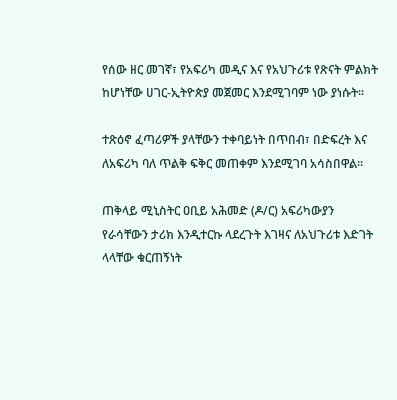የሰው ዘር መገኛ፣ የአፍሪካ መዲና እና የአህጉሪቱ የጽናት ምልክት ከሆነቸው ሀገር-ኢትዮጵያ መጀመር እንደሚገባም ነው ያነሱት።

ተጽዕኖ ፈጣሪዎች ያላቸውን ተቀባይነት በጥበብ፣ በድፍረት እና ለአፍሪካ ባለ ጥልቅ ፍቅር መጠቀም እንደሚገባ አሳስበዋል።

ጠቅላይ ሚኒስትር ዐቢይ አሕመድ (ዶ/ር) አፍሪካውያን የራሳቸውን ታሪክ እንዲተርኩ ላደረጉት እገዛና ለአህጉሪቱ እድገት ላላቸው ቁርጠኝነት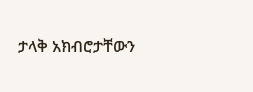ታላቅ አክብሮታቸውን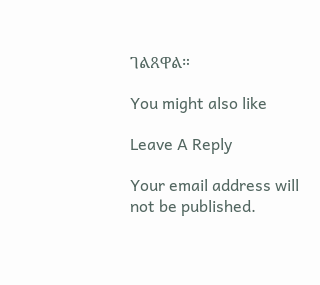ገልጸዋል።

You might also like

Leave A Reply

Your email address will not be published.